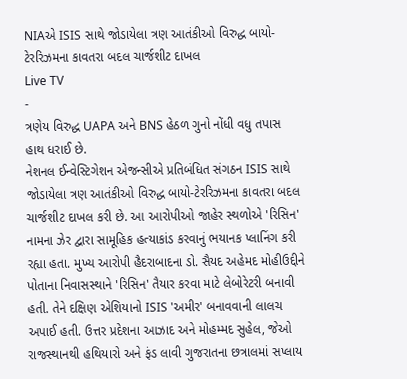NIAએ ISIS સાથે જોડાયેલા ત્રણ આતંકીઓ વિરુદ્ધ બાયો-ટેરરિઝમના કાવતરા બદલ ચાર્જશીટ દાખલ
Live TV
-
ત્રણેય વિરુદ્ધ UAPA અને BNS હેઠળ ગુનો નોંધી વધુ તપાસ હાથ ધરાઈ છે.
નેશનલ ઈન્વેસ્ટિગેશન એજન્સીએ પ્રતિબંધિત સંગઠન ISIS સાથે જોડાયેલા ત્રણ આતંકીઓ વિરુદ્ધ બાયો-ટેરરિઝમના કાવતરા બદલ ચાર્જશીટ દાખલ કરી છે. આ આરોપીઓ જાહેર સ્થળોએ 'રિસિન' નામના ઝેર દ્વારા સામૂહિક હત્યાકાંડ કરવાનું ભયાનક પ્લાનિંગ કરી રહ્યા હતા. મુખ્ય આરોપી હૈદરાબાદના ડો. સૈયદ અહેમદ મોહીઉદ્દીને પોતાના નિવાસસ્થાને 'રિસિન' તૈયાર કરવા માટે લેબોરેટરી બનાવી હતી. તેને દક્ષિણ એશિયાનો ISIS 'અમીર' બનાવવાની લાલચ અપાઈ હતી. ઉત્તર પ્રદેશના આઝાદ અને મોહમ્મદ સુહેલ, જેઓ રાજસ્થાનથી હથિયારો અને ફંડ લાવી ગુજરાતના છત્રાલમાં સપ્લાય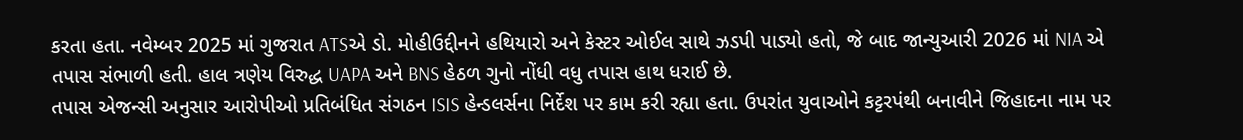કરતા હતા. નવેમ્બર 2025 માં ગુજરાત ATSએ ડો. મોહીઉદ્દીનને હથિયારો અને કેસ્ટર ઓઈલ સાથે ઝડપી પાડ્યો હતો, જે બાદ જાન્યુઆરી 2026 માં NIA એ તપાસ સંભાળી હતી. હાલ ત્રણેય વિરુદ્ધ UAPA અને BNS હેઠળ ગુનો નોંધી વધુ તપાસ હાથ ધરાઈ છે.
તપાસ એજન્સી અનુસાર આરોપીઓ પ્રતિબંધિત સંગઠન ISIS હેન્ડલર્સના નિર્દેશ પર કામ કરી રહ્યા હતા. ઉપરાંત યુવાઓને કટ્ટરપંથી બનાવીને જિહાદના નામ પર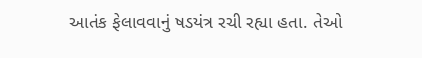આતંક ફેલાવવાનું ષડયંત્ર રચી રહ્યા હતા. તેઓ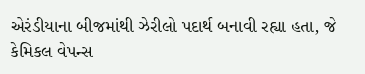એરંડીયાના બીજમાંથી ઝેરીલો પદાર્થ બનાવી રહ્યા હતા, જે કેમિકલ વેપન્સ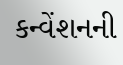કન્વેંશનની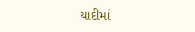યાદીમાં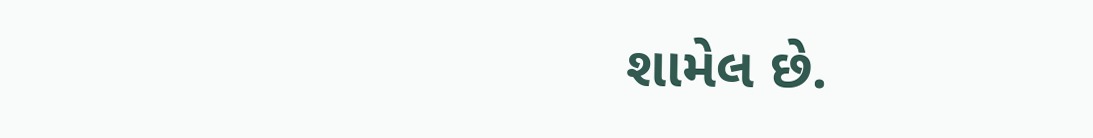શામેલ છે.